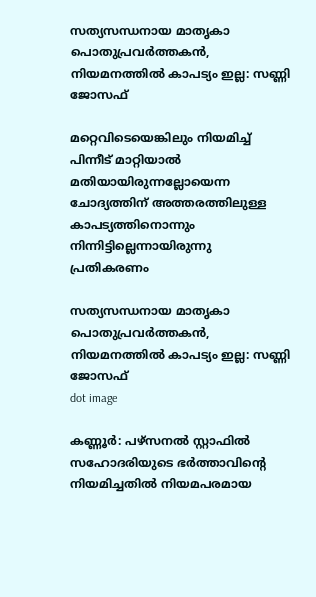സത്യസന്ധനായ മാതൃകാ പൊതുപ്രവര്‍ത്തകന്‍, നിയമനത്തില്‍ കാപട്യം ഇല്ല: സണ്ണി ജോസഫ്

മറ്റെവിടെയെങ്കിലും നിയമിച്ച് പിന്നീട് മാറ്റിയാല്‍ മതിയായിരുന്നല്ലോയെന്ന ചോദ്യത്തിന് അത്തരത്തിലുള്ള കാപട്യത്തിനൊന്നും നിന്നിട്ടില്ലെന്നായിരുന്നു പ്രതികരണം

സത്യസന്ധനായ മാതൃകാ പൊതുപ്രവര്‍ത്തകന്‍, നിയമനത്തില്‍ കാപട്യം ഇല്ല: സണ്ണി ജോസഫ്
dot image

കണ്ണൂര്‍: പഴ്‌സനല്‍ സ്റ്റാഫില്‍ സഹോദരിയുടെ ഭര്‍ത്താവിന്റെ നിയമിച്ചതില്‍ നിയമപരമായ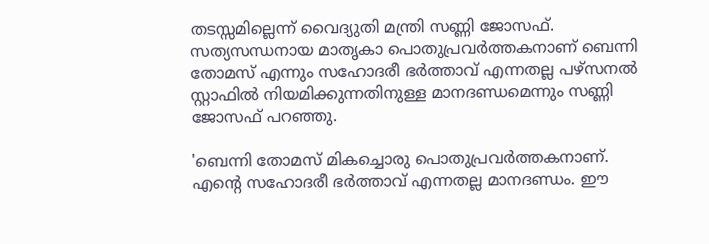തടസ്സമില്ലെന്ന് വൈദ്യുതി മന്ത്രി സണ്ണി ജോസഫ്. സത്യസന്ധനായ മാതൃകാ പൊതുപ്രവര്‍ത്തകനാണ് ബെന്നി തോമസ് എന്നും സഹോദരീ ഭര്‍ത്താവ് എന്നതല്ല പഴ്‌സനല്‍ സ്റ്റാഫില്‍ നിയമിക്കുന്നതിനുള്ള മാനദണ്ഡമെന്നും സണ്ണി ജോസഫ് പറഞ്ഞു.

'ബെന്നി തോമസ് മികച്ചൊരു പൊതുപ്രവര്‍ത്തകനാണ്. എന്റെ സഹോദരീ ഭര്‍ത്താവ് എന്നതല്ല മാനദണ്ഡം. ഈ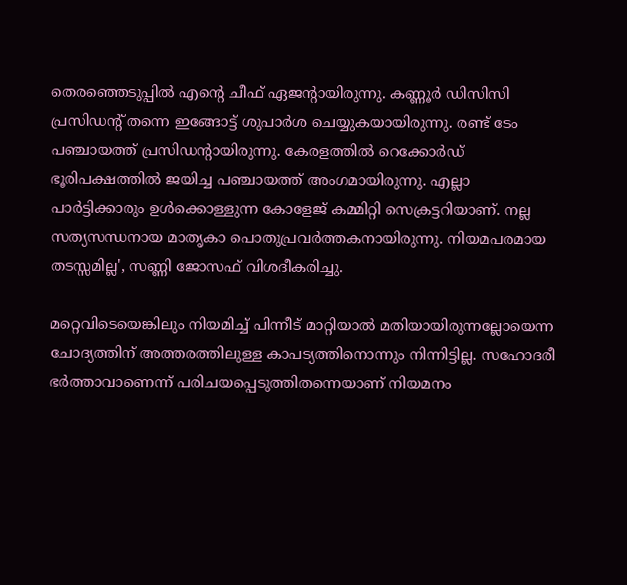തെരഞ്ഞെടുപ്പില്‍ എന്റെ ചീഫ് ഏജന്റായിരുന്നു. കണ്ണൂര്‍ ഡിസിസി പ്രസിഡന്റ് തന്നെ ഇങ്ങോട്ട് ശുപാര്‍ശ ചെയ്യുകയായിരുന്നു. രണ്ട് ടേം പഞ്ചായത്ത് പ്രസിഡന്റായിരുന്നു. കേരളത്തില്‍ റെക്കോര്‍ഡ് ഭൂരിപക്ഷത്തില്‍ ജയിച്ച പഞ്ചായത്ത് അംഗമായിരുന്നു. എല്ലാ പാര്‍ട്ടിക്കാരും ഉള്‍ക്കൊള്ളുന്ന കോളേജ് കമ്മിറ്റി സെക്രട്ടറിയാണ്. നല്ല സത്യസന്ധനായ മാതൃകാ പൊതുപ്രവര്‍ത്തകനായിരുന്നു. നിയമപരമായ തടസ്സമില്ല', സണ്ണി ജോസഫ് വിശദീകരിച്ചു.

മറ്റെവിടെയെങ്കിലും നിയമിച്ച് പിന്നീട് മാറ്റിയാല്‍ മതിയായിരുന്നല്ലോയെന്ന ചോദ്യത്തിന് അത്തരത്തിലുള്ള കാപട്യത്തിനൊന്നും നിന്നിട്ടില്ല. സഹോദരീ ഭര്‍ത്താവാണെന്ന് പരിചയപ്പെടുത്തിതന്നെയാണ് നിയമനം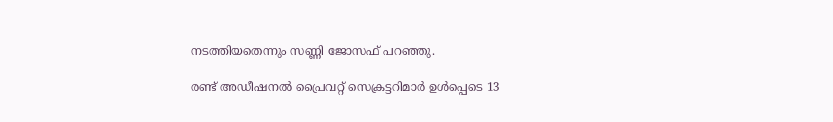നടത്തിയതെന്നും സണ്ണി ജോസഫ് പറഞ്ഞു.

രണ്ട് അഡീഷനല്‍ പ്രൈവറ്റ് സെക്രട്ടറിമാര്‍ ഉള്‍പ്പെടെ 13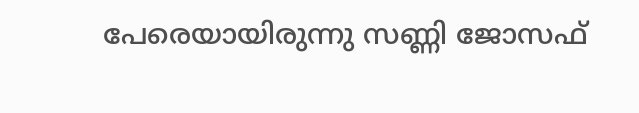പേരെയായിരുന്നു സണ്ണി ജോസഫ്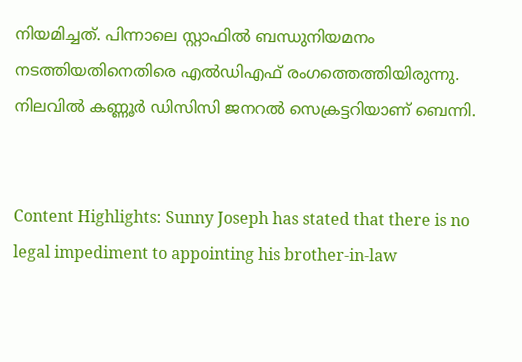നിയമിച്ചത്. പിന്നാലെ സ്റ്റാഫില്‍ ബന്ധുനിയമനം നടത്തിയതിനെതിരെ എല്‍ഡിഎഫ് രംഗത്തെത്തിയിരുന്നു. നിലവില്‍ കണ്ണൂര്‍ ഡിസിസി ജനറല്‍ സെക്രട്ടറിയാണ് ബെന്നി.


Content Highlights: Sunny Joseph has stated that there is no legal impediment to appointing his brother-in-law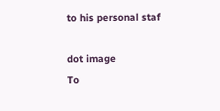to his personal staf

dot image
To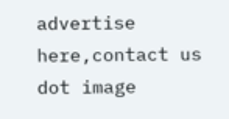advertise here,contact us
dot image